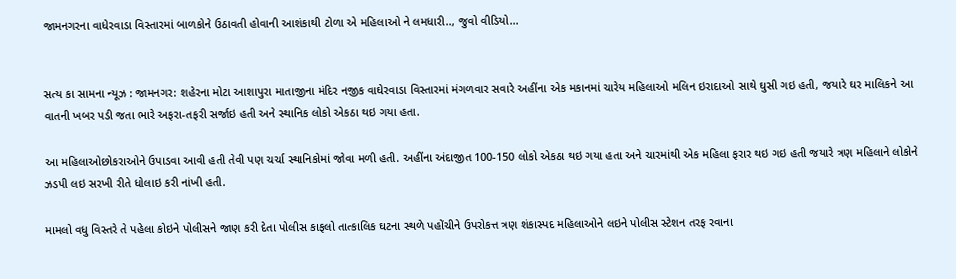જામનગરના વાધેરવાડા વિસ્તારમાં બાળકોને ઉઠાવતી હોવાની આશંકાથી ટોળા એ મહિલાઓ ને લમધારી.., જુવો વીડિયો...


સત્ય કા સામના ન્યૂઝ : જામનગર: શહેરના મોટા આશાપુરા માતાજીના મંદિર નજીક વાઘેરવાડા વિસ્તારમાં મંગળવાર સવારે અહીંના એક મકાનમાં ચારેય મહિલાઓ મલિન ઇરાદાઓ સાથે ઘુસી ગઇ હતી, જયારે ઘર માલિકને આ વાતની ખબર પડી જતા ભારે અફરા-તફરી સર્જાઇ હતી અને સ્થાનિક લોકો એકઠા થઇ ગયા હતા.

આ મહિલાઓછોકરાઓને ઉપાડવા આવી હતી તેવી પણ ચર્ચા સ્થાનિકોમાં જોવા મળી હતી. અહીંના અંદાજીત 100-150 લોકો એકઠા થઇ ગયા હતા અને ચારમાંથી એક મહિલા ફરાર થઇ ગઇ હતી જયારે ત્રણ મહિલાને લોકોને ઝડપી લઇ સરખી રીતે ધોલાઇ કરી નાંખી હતી.

મામલો વધુ વિસ્તરે તે પહેલા કોઇને પોલીસને જાણ કરી દેતા પોલીસ કાફલો તાત્કાલિક ઘટના સ્થળે પહોંચીને ઉપરોકત્ત ત્રણ શંકાસ્પદ મહિલાઓને લઇને પોલીસ સ્ટેશન તરફ રવાના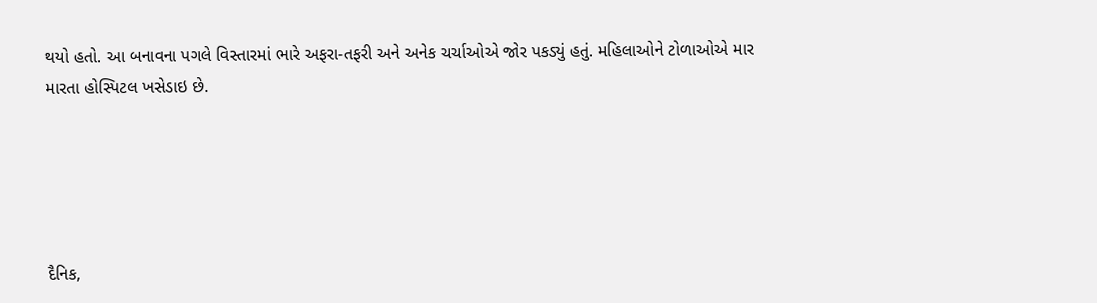થયો હતો. આ બનાવના પગલે વિસ્તારમાં ભારે અફરા-તફરી અને અનેક ચર્ચાઓએ જોર પકડ્યું હતું. મહિલાઓને ટોળાઓએ માર મારતા હોસ્પિટલ ખસેડાઇ છે.





દૈનિક,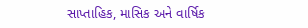સાપ્તાહિક, માસિક અને વાર્ષિક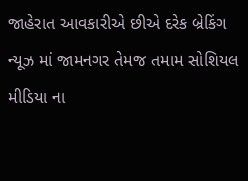જાહેરાત આવકારીએ છીએ દરેક બ્રેકિંગ ન્યૂઝ માં જામનગર તેમજ તમામ સોશિયલ મીડિયા ના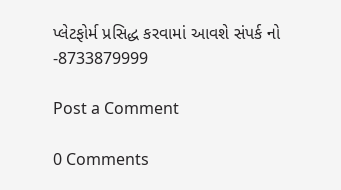પ્લેટફોર્મ પ્રસિદ્ધ કરવામાં આવશે સંપર્ક નો -8733879999

Post a Comment

0 Comments